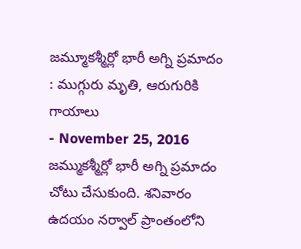జమ్మూకశ్మీర్లో భారీ అగ్ని ప్రమాదం : ముగ్గురు మృతి, ఆరుగురికి గాయాలు
- November 25, 2016
జమ్ముకశ్మీర్లో భారీ అగ్ని ప్రమాదం చోటు చేసుకుంది. శనివారం ఉదయం నర్వాల్ ప్రాంతంలోని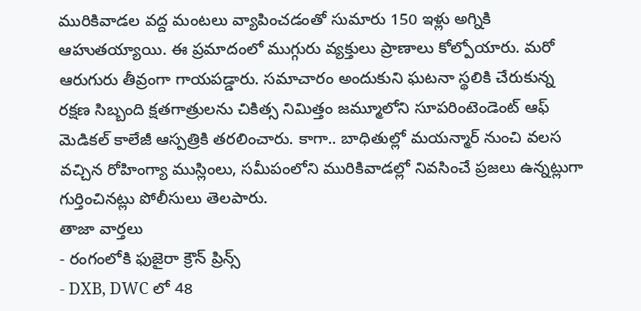మురికివాడల వద్ద మంటలు వ్యాపించడంతో సుమారు 150 ఇళ్లు అగ్నికి ఆహుతయ్యాయి. ఈ ప్రమాదంలో ముగ్గురు వ్యక్తులు ప్రాణాలు కోల్పోయారు. మరో ఆరుగురు తీవ్రంగా గాయపడ్డారు. సమాచారం అందుకుని ఘటనా స్థలికి చేరుకున్న రక్షణ సిబ్బంది క్షతగాత్రులను చికిత్స నిమిత్తం జమ్మూలోని సూపరింటెండెంట్ ఆఫ్ మెడికల్ కాలేజీ ఆస్పత్రికి తరలించారు. కాగా.. బాధితుల్లో మయన్మార్ నుంచి వలస వచ్చిన రోహింగ్యా ముస్లింలు, సమీపంలోని మురికివాడల్లో నివసించే ప్రజలు ఉన్నట్లుగా గుర్తించినట్లు పోలీసులు తెలపారు.
తాజా వార్తలు
- రంగంలోకి ఫుజైరా క్రౌన్ ప్రిన్స్
- DXB, DWC లో 48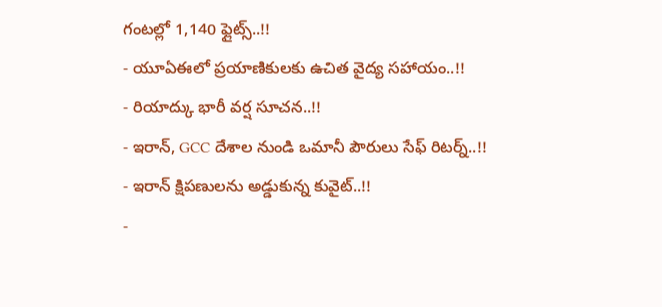గంటల్లో 1,140 ఫ్లైట్స్..!!
- యూఏఈలో ప్రయాణికులకు ఉచిత వైద్య సహాయం..!!
- రియాద్కు భారీ వర్ష సూచన..!!
- ఇరాన్, GCC దేశాల నుండి ఒమానీ పౌరులు సేఫ్ రిటర్న్..!!
- ఇరాన్ క్షిపణులను అడ్డుకున్న కువైట్..!!
-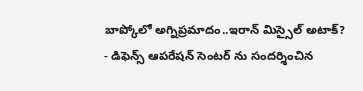బాప్కోలో అగ్నిప్రమాదం..ఇరాన్ మిస్సైల్ అటాక్?
- డిఫెన్స్ ఆపరేషన్ సెంటర్ ను సందర్శించిన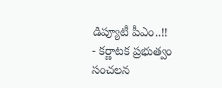డిప్యూటీ పీఎం..!!
- కర్ణాటక ప్రభుత్వం సంచలన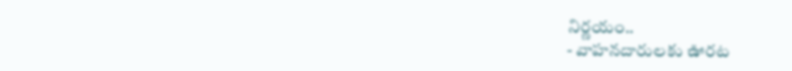నిర్ణయం..
- వాహనదారులకు ఊరట